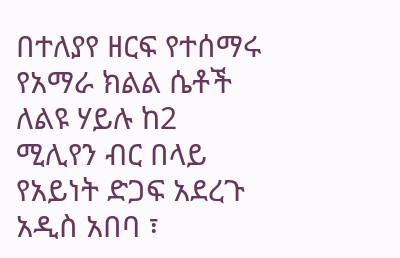በተለያየ ዘርፍ የተሰማሩ የአማራ ክልል ሴቶች ለልዩ ሃይሉ ከ2 ሚሊየን ብር በላይ የአይነት ድጋፍ አደረጉ
አዲስ አበባ ፣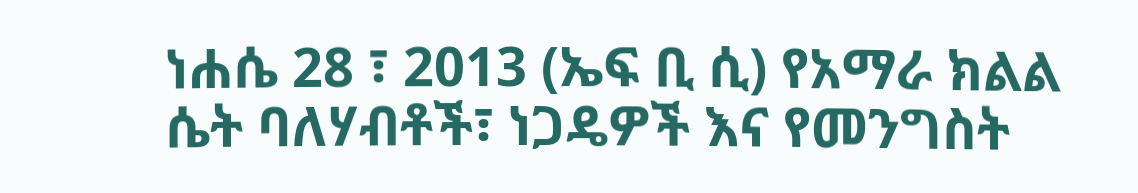ነሐሴ 28 ፣ 2013 (ኤፍ ቢ ሲ) የአማራ ክልል ሴት ባለሃብቶች፣ ነጋዴዎች እና የመንግስት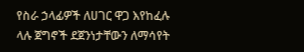የስራ ኃላፊዎች ለሀገር ዋጋ እየከፈሉ ላሉ ጀግኖች ደጀንነታቸውን ለማሳየት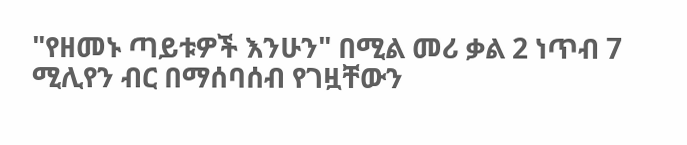"የዘመኑ ጣይቱዎች እንሁን" በሚል መሪ ቃል 2 ነጥብ 7 ሚሊየን ብር በማሰባሰብ የገዟቸውን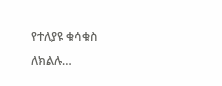የተለያዩ ቁሳቁስ ለክልሉ…